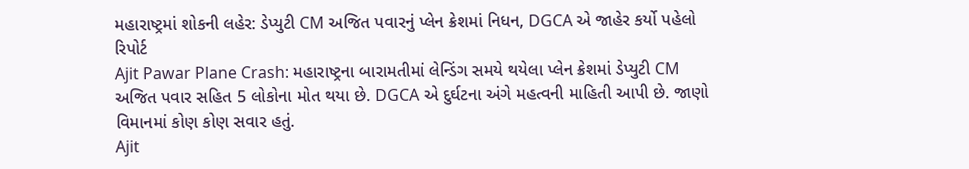મહારાષ્ટ્રમાં શોકની લહેર: ડેપ્યુટી CM અજિત પવારનું પ્લેન ક્રેશમાં નિધન, DGCA એ જાહેર કર્યો પહેલો રિપોર્ટ
Ajit Pawar Plane Crash: મહારાષ્ટ્રના બારામતીમાં લેન્ડિંગ સમયે થયેલા પ્લેન ક્રેશમાં ડેપ્યુટી CM અજિત પવાર સહિત 5 લોકોના મોત થયા છે. DGCA એ દુર્ઘટના અંગે મહત્વની માહિતી આપી છે. જાણો વિમાનમાં કોણ કોણ સવાર હતું.
Ajit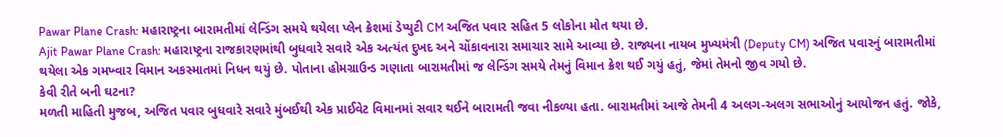Pawar Plane Crash: મહારાષ્ટ્રના બારામતીમાં લેન્ડિંગ સમયે થયેલા પ્લેન ક્રેશમાં ડેપ્યુટી CM અજિત પવાર સહિત 5 લોકોના મોત થયા છે.
Ajit Pawar Plane Crash: મહારાષ્ટ્રના રાજકારણમાંથી બુધવારે સવારે એક અત્યંત દુખદ અને ચોંકાવનારા સમાચાર સામે આવ્યા છે. રાજ્યના નાયબ મુખ્યમંત્રી (Deputy CM) અજિત પવારનું બારામતીમાં થયેલા એક ગમખ્વાર વિમાન અકસ્માતમાં નિધન થયું છે. પોતાના હોમગ્રાઉન્ડ ગણાતા બારામતીમાં જ લેન્ડિંગ સમયે તેમનું વિમાન ક્રેશ થઈ ગયું હતું, જેમાં તેમનો જીવ ગયો છે.
કેવી રીતે બની ઘટના?
મળતી માહિતી મુજબ, અજિત પવાર બુધવારે સવારે મુંબઈથી એક પ્રાઈવેટ વિમાનમાં સવાર થઈને બારામતી જવા નીકળ્યા હતા. બારામતીમાં આજે તેમની 4 અલગ-અલગ સભાઓનું આયોજન હતું. જોકે,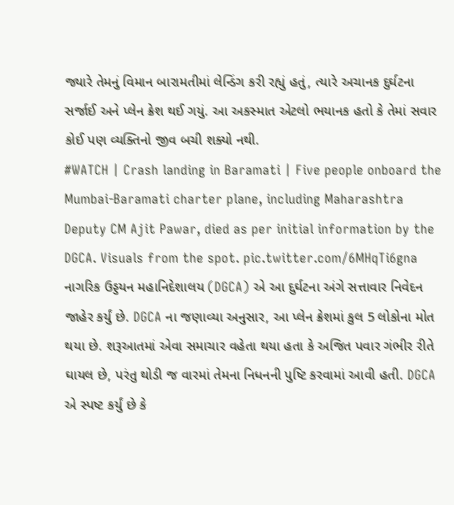જ્યારે તેમનું વિમાન બારામતીમાં લેન્ડિંગ કરી રહ્યું હતું, ત્યારે અચાનક દુર્ઘટના સર્જાઈ અને પ્લેન ક્રેશ થઈ ગયું. આ અકસ્માત એટલો ભયાનક હતો કે તેમાં સવાર કોઈ પણ વ્યક્તિનો જીવ બચી શક્યો નથી.
#WATCH | Crash landing in Baramati | Five people onboard the Mumbai-Baramati charter plane, including Maharashtra Deputy CM Ajit Pawar, died as per initial information by the DGCA. Visuals from the spot. pic.twitter.com/6MHqTi6gna
નાગરિક ઉડ્ડયન મહાનિદેશાલય (DGCA) એ આ દુર્ઘટના અંગે સત્તાવાર નિવેદન જાહેર કર્યું છે. DGCA ના જણાવ્યા અનુસાર, આ પ્લેન ક્રેશમાં કુલ 5 લોકોના મોત થયા છે. શરૂઆતમાં એવા સમાચાર વહેતા થયા હતા કે અજિત પવાર ગંભીર રીતે ઘાયલ છે, પરંતુ થોડી જ વારમાં તેમના નિધનની પુષ્ટિ કરવામાં આવી હતી. DGCA એ સ્પષ્ટ કર્યું છે કે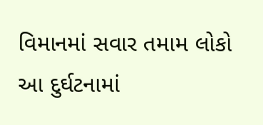વિમાનમાં સવાર તમામ લોકો આ દુર્ઘટનામાં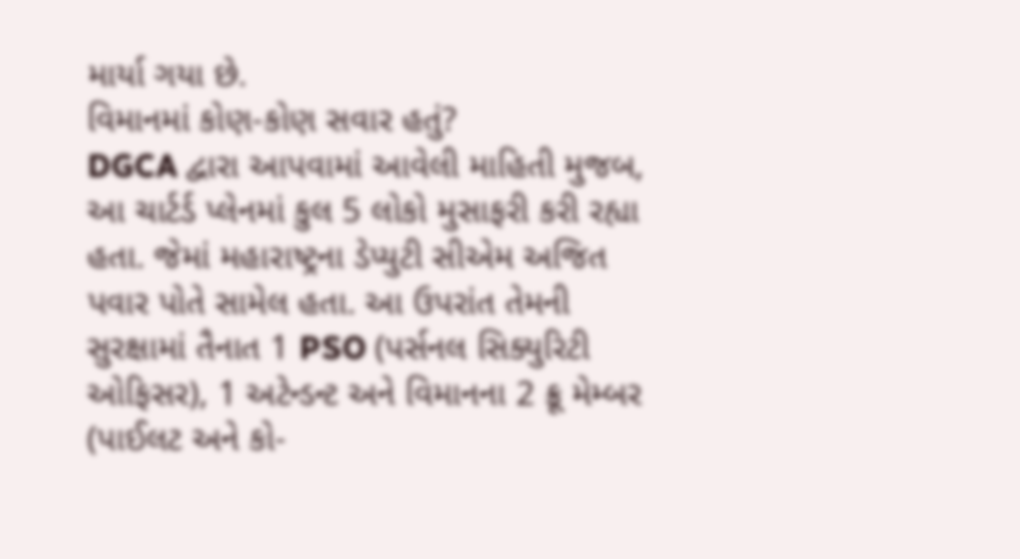માર્યા ગયા છે.
વિમાનમાં કોણ-કોણ સવાર હતું?
DGCA દ્વારા આપવામાં આવેલી માહિતી મુજબ, આ ચાર્ટર્ડ પ્લેનમાં કુલ 5 લોકો મુસાફરી કરી રહ્યા હતા. જેમાં મહારાષ્ટ્રના ડેપ્યુટી સીએમ અજિત પવાર પોતે સામેલ હતા. આ ઉપરાંત તેમની સુરક્ષામાં તૈનાત 1 PSO (પર્સનલ સિક્યુરિટી ઓફિસર), 1 અટેન્ડન્ટ અને વિમાનના 2 ક્રૂ મેમ્બર (પાઈલટ અને કો-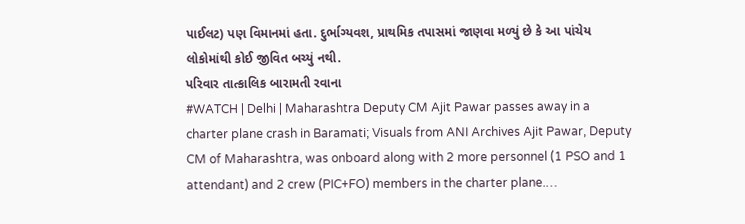પાઈલટ) પણ વિમાનમાં હતા. દુર્ભાગ્યવશ, પ્રાથમિક તપાસમાં જાણવા મળ્યું છે કે આ પાંચેય લોકોમાંથી કોઈ જીવિત બચ્યું નથી.
પરિવાર તાત્કાલિક બારામતી રવાના
#WATCH | Delhi | Maharashtra Deputy CM Ajit Pawar passes away in a charter plane crash in Baramati; Visuals from ANI Archives Ajit Pawar, Deputy CM of Maharashtra, was onboard along with 2 more personnel (1 PSO and 1 attendant) and 2 crew (PIC+FO) members in the charter plane.…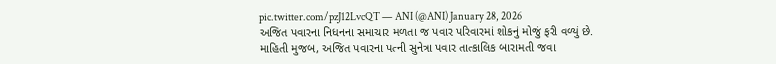pic.twitter.com/pzJ12LvcQT — ANI (@ANI) January 28, 2026
અજિત પવારના નિધનના સમાચાર મળતા જ પવાર પરિવારમાં શોકનું મોજું ફરી વળ્યું છે. માહિતી મુજબ, અજિત પવારના પત્ની સુનેત્રા પવાર તાત્કાલિક બારામતી જવા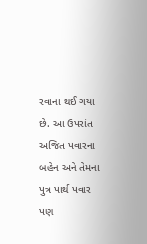રવાના થઈ ગયા છે. આ ઉપરાંત અજિત પવારના બહેન અને તેમના પુત્ર પાર્થ પવાર પણ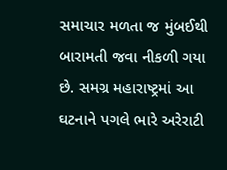સમાચાર મળતા જ મુંબઈથી બારામતી જવા નીકળી ગયા છે. સમગ્ર મહારાષ્ટ્રમાં આ ઘટનાને પગલે ભારે અરેરાટી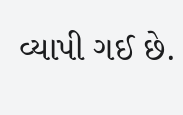વ્યાપી ગઈ છે.